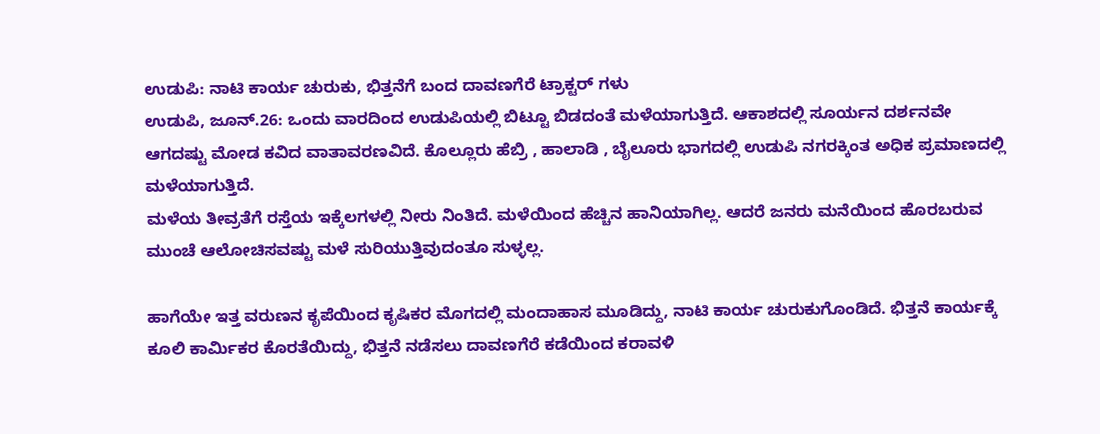ಉಡುಪಿ: ನಾಟಿ ಕಾರ್ಯ ಚುರುಕು, ಭಿತ್ತನೆಗೆ ಬಂದ ದಾವಣಗೆರೆ ಟ್ರಾಕ್ಟರ್ ಗಳು
ಉಡುಪಿ, ಜೂನ್.26: ಒಂದು ವಾರದಿಂದ ಉಡುಪಿಯಲ್ಲಿ ಬಿಟ್ಟೂ ಬಿಡದಂತೆ ಮಳೆಯಾಗುತ್ತಿದೆ. ಆಕಾಶದಲ್ಲಿ ಸೂರ್ಯನ ದರ್ಶನವೇ ಆಗದಷ್ಟು ಮೋಡ ಕವಿದ ವಾತಾವರಣವಿದೆ. ಕೊಲ್ಲೂರು ಹೆಬ್ರಿ , ಹಾಲಾಡಿ , ಬೈಲೂರು ಭಾಗದಲ್ಲಿ ಉಡುಪಿ ನಗರಕ್ಕಿಂತ ಅಧಿಕ ಪ್ರಮಾಣದಲ್ಲಿ ಮಳೆಯಾಗುತ್ತಿದೆ.
ಮಳೆಯ ತೀವ್ರತೆಗೆ ರಸ್ತೆಯ ಇಕ್ಕೆಲಗಳಲ್ಲಿ ನೀರು ನಿಂತಿದೆ. ಮಳೆಯಿಂದ ಹೆಚ್ಚಿನ ಹಾನಿಯಾಗಿಲ್ಲ. ಆದರೆ ಜನರು ಮನೆಯಿಂದ ಹೊರಬರುವ ಮುಂಚೆ ಆಲೋಚಿಸವಷ್ಟು ಮಳೆ ಸುರಿಯುತ್ತಿವುದಂತೂ ಸುಳ್ಳಲ್ಲ.

ಹಾಗೆಯೇ ಇತ್ತ ವರುಣನ ಕೃಪೆಯಿಂದ ಕೃಷಿಕರ ಮೊಗದಲ್ಲಿ ಮಂದಾಹಾಸ ಮೂಡಿದ್ದು, ನಾಟಿ ಕಾರ್ಯ ಚುರುಕುಗೊಂಡಿದೆ. ಭಿತ್ತನೆ ಕಾರ್ಯಕ್ಕೆ ಕೂಲಿ ಕಾರ್ಮಿಕರ ಕೊರತೆಯಿದ್ದು, ಭಿತ್ತನೆ ನಡೆಸಲು ದಾವಣಗೆರೆ ಕಡೆಯಿಂದ ಕರಾವಳಿ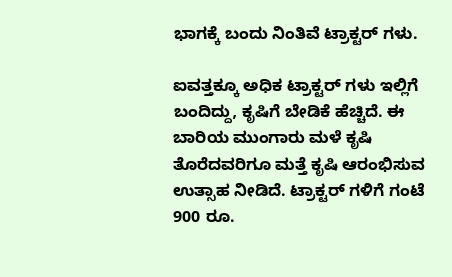ಭಾಗಕ್ಕೆ ಬಂದು ನಿಂತಿವೆ ಟ್ರಾಕ್ಟರ್ ಗಳು.

ಐವತ್ತಕ್ಕೂ ಅಧಿಕ ಟ್ರಾಕ್ಟರ್ ಗಳು ಇಲ್ಲಿಗೆ ಬಂದಿದ್ದು, ಕೃಷಿಗೆ ಬೇಡಿಕೆ ಹೆಚ್ಚಿದೆ. ಈ ಬಾರಿಯ ಮುಂಗಾರು ಮಳೆ ಕೃಷಿ ತೊರೆದವರಿಗೂ ಮತ್ತೆ ಕೃಷಿ ಆರಂಭಿಸುವ ಉತ್ಸಾಹ ನೀಡಿದೆ. ಟ್ರಾಕ್ಟರ್ ಗಳಿಗೆ ಗಂಟೆ 900 ರೂ.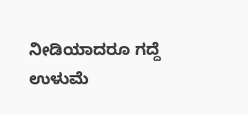ನೀಡಿಯಾದರೂ ಗದ್ದೆ ಉಳುಮೆ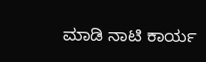ಮಾಡಿ ನಾಟಿ ಕಾರ್ಯ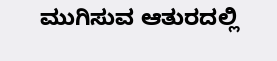ಮುಗಿಸುವ ಆತುರದಲ್ಲಿ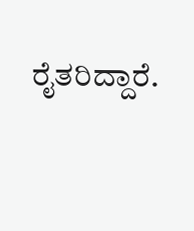ರೈತರಿದ್ದಾರೆ.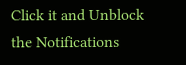Click it and Unblock the Notifications